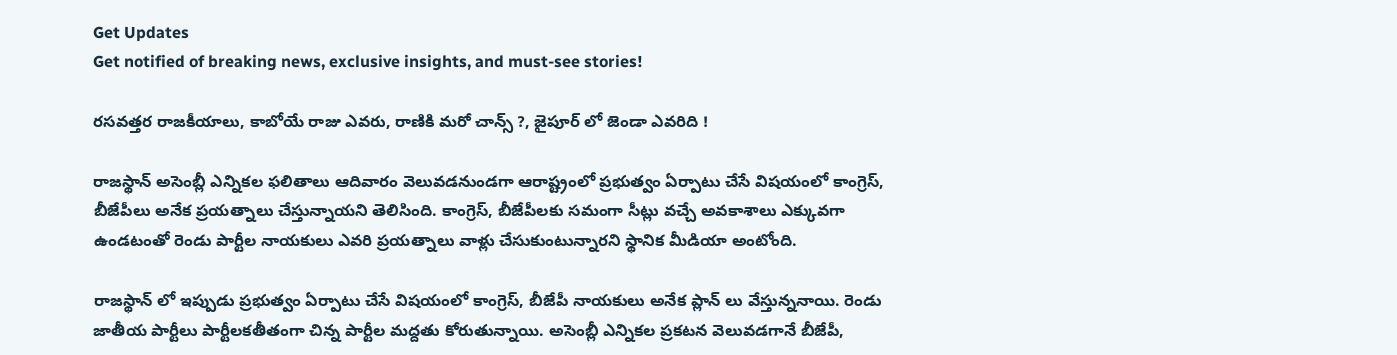Get Updates
Get notified of breaking news, exclusive insights, and must-see stories!

రసవత్తర రాజకీయాలు, కాబోయే రాజు ఎవరు, రాణికి మరో చాన్స్ ?, జైపూర్ లో జెండా ఎవరిది !

రాజస్థాన్ అసెంబ్లీ ఎన్నికల ఫలితాలు ఆదివారం వెలువడనుండగా ఆరాష్ట్రంలో ప్రభుత్వం ఏర్పాటు చేసే విషయంలో కాంగ్రెస్, బీజేపీలు అనేక ప్రయత్నాలు చేస్తున్నాయని తెలిసింది. కాంగ్రెస్, బీజేపీలకు సమంగా సీట్లు వచ్చే అవకాశాలు ఎక్కువగా ఉండటంతో రెండు పార్టీల నాయకులు ఎవరి ప్రయత్నాలు వాళ్లు చేసుకుంటున్నారని స్థానిక మీడియా అంటోంది.

రాజస్థాన్ లో ఇప్పుడు ప్రభుత్వం ఏర్పాటు చేసే విషయంలో కాంగ్రెస్, బీజేపీ నాయకులు అనేక ప్లాన్ లు వేస్తున్ననాయి. రెండు జాతీయ పార్టీలు పార్టీలకతీతంగా చిన్న పార్టీల మద్దతు కోరుతున్నాయి. అసెంబ్లీ ఎన్నికల ప్రకటన వెలువడగానే బీజేపీ,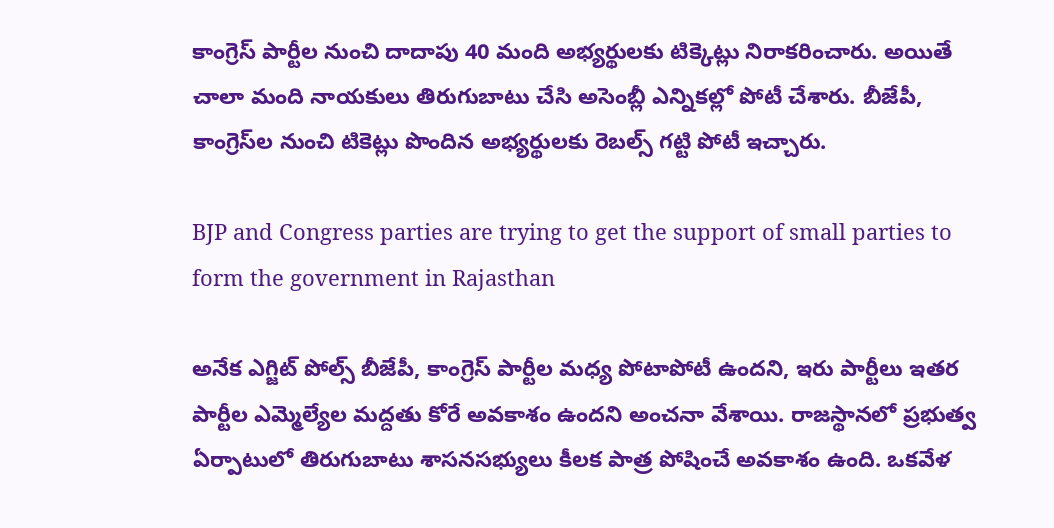కాంగ్రెస్ పార్టీల నుంచి దాదాపు 40 మంది అభ్యర్థులకు టిక్కెట్లు నిరాకరించారు. అయితే చాలా మంది నాయకులు తిరుగుబాటు చేసి అసెంబ్లీ ఎన్నికల్లో పోటీ చేశారు. బీజేపీ, కాంగ్రెస్‌ల నుంచి టికెట్లు పొందిన అభ్యర్థులకు రెబల్స్ గట్టి పోటీ ఇచ్చారు.

BJP and Congress parties are trying to get the support of small parties to form the government in Rajasthan

అనేక ఎగ్జిట్ పోల్స్ బీజేపీ, కాంగ్రెస్ పార్టీల మధ్య పోటాపోటీ ఉందని, ఇరు పార్టీలు ఇతర పార్టీల ఎమ్మెల్యేల మద్దతు కోరే అవకాశం ఉందని అంచనా వేశాయి. రాజస్థానలో ప్రభుత్వ ఏర్పాటులో తిరుగుబాటు శాసనసభ్యులు కీలక పాత్ర పోషించే అవకాశం ఉంది. ఒకవేళ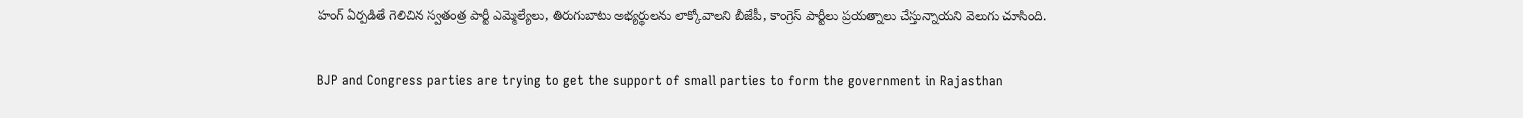హంగ్ ఏర్పడితే గెలిచిన స్వతంత్ర పార్టీ ఎమ్మెల్యేలు, తిరుగుబాటు అభ్యర్థులను లాక్కోవాలని బీజేపీ, కాంగ్రెస్ పార్టీలు ప్రయత్నాలు చేస్తున్నాయని వెలుగు చూసింది.

BJP and Congress parties are trying to get the support of small parties to form the government in Rajasthan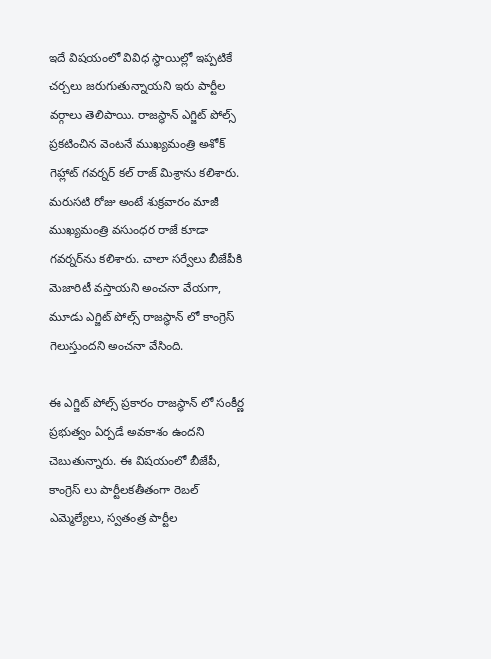ఇదే విషయంలో వివిధ స్థాయిల్లో ఇప్పటికే చర్చలు జరుగుతున్నాయని ఇరు పార్టీల వర్గాలు తెలిపాయి. రాజస్థాన్ ఎగ్జిట్ పోల్స్ ప్రకటించిన వెంటనే ముఖ్యమంత్రి అశోక్ గెహ్లాట్ గవర్నర్ కల్ రాజ్ మిశ్రాను కలిశారు. మరుసటి రోజు అంటే శుక్రవారం మాజీ ముఖ్యమంత్రి వసుంధర రాజే కూడా గవర్నర్‌ను కలిశారు. చాలా సర్వేలు బీజేపీకి మెజారిటీ వస్తాయని అంచనా వేయగా, మూడు ఎగ్జిట్ పోల్స్ రాజస్థాన్ లో కాంగ్రెస్ గెలుస్తుందని అంచనా వేసింది.

ఈ ఎగ్జిట్ పోల్స్ ప్రకారం రాజస్థాన్ లో సంకీర్ణ ప్రభుత్వం ఏర్పడే అవకాశం ఉందని చెబుతున్నారు. ఈ విషయంలో బీజేపీ, కాంగ్రెస్ లు పార్టీలకతీతంగా రెబల్ ఎమ్మెల్యేలు, స్వతంత్ర పార్టీల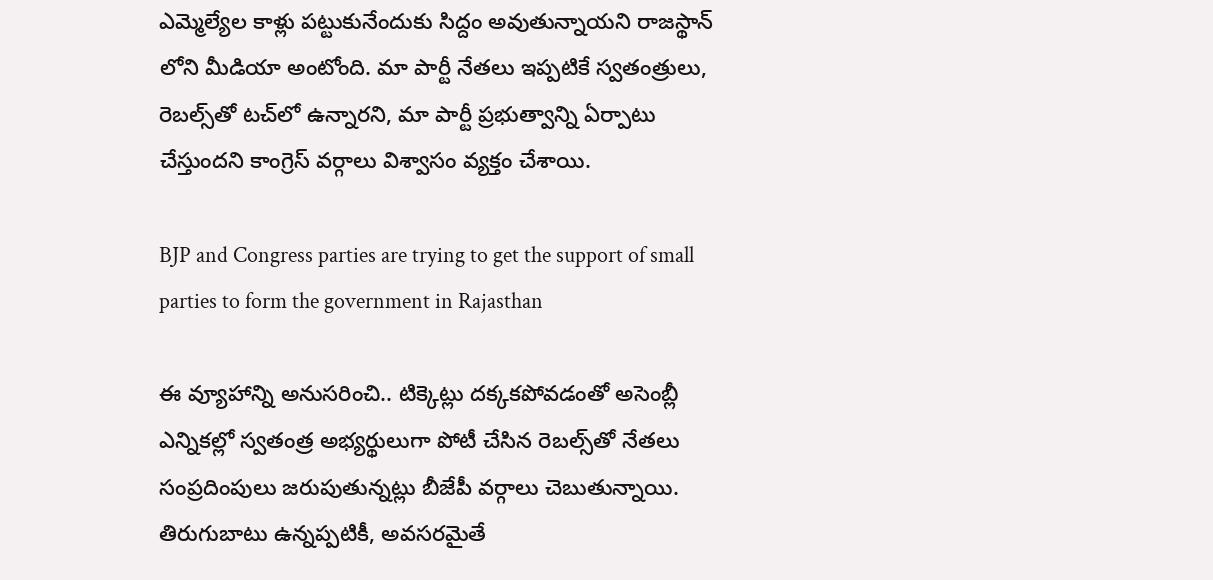ఎమ్మెల్యేల కాళ్లు పట్టుకునేందుకు సిద్దం అవుతున్నాయని రాజస్థాన్ లోని మీడియా అంటోంది. మా పార్టీ నేతలు ఇప్పటికే స్వతంత్రులు, రెబల్స్‌తో టచ్‌లో ఉన్నారని, మా పార్టీ ప్రభుత్వాన్ని ఏర్పాటు చేస్తుందని కాంగ్రెస్‌ వర్గాలు విశ్వాసం వ్యక్తం చేశాయి.

BJP and Congress parties are trying to get the support of small parties to form the government in Rajasthan

ఈ వ్యూహాన్ని అనుసరించి.. టిక్కెట్లు దక్కకపోవడంతో అసెంబ్లీ ఎన్నికల్లో స్వతంత్ర అభ్యర్థులుగా పోటీ చేసిన రెబల్స్‌తో నేతలు సంప్రదింపులు జరుపుతున్నట్లు బీజేపీ వర్గాలు చెబుతున్నాయి. తిరుగుబాటు ఉన్నప్పటికీ, అవసరమైతే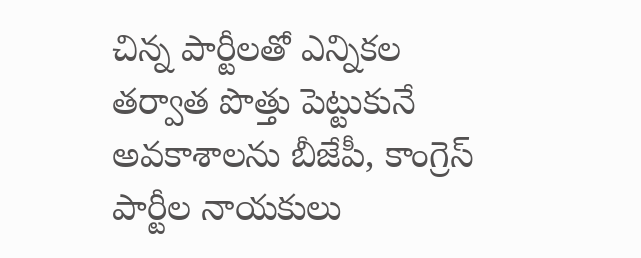చిన్న పార్టీలతో ఎన్నికల తర్వాత పొత్తు పెట్టుకునే అవకాశాలను బీజేపీ, కాంగ్రెస్‌ పార్టీల నాయకులు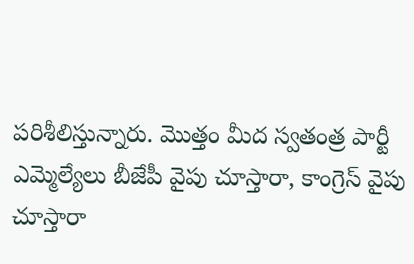పరిశీలిస్తున్నారు. మొత్తం మీద స్వతంత్ర పార్టీ ఎమ్మెల్యేలు బీజేపీ వైపు చూస్తారా, కాంగ్రెస్ వైపు చూస్తారా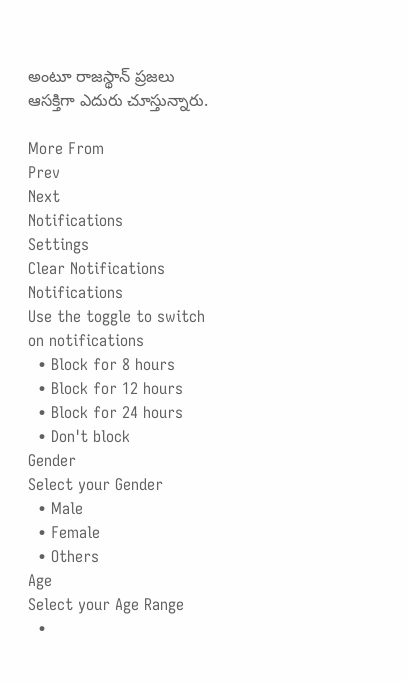అంటూ రాజస్థాన్ ప్రజలు ఆసక్తిగా ఎదురు చూస్తున్నారు.

More From
Prev
Next
Notifications
Settings
Clear Notifications
Notifications
Use the toggle to switch on notifications
  • Block for 8 hours
  • Block for 12 hours
  • Block for 24 hours
  • Don't block
Gender
Select your Gender
  • Male
  • Female
  • Others
Age
Select your Age Range
  •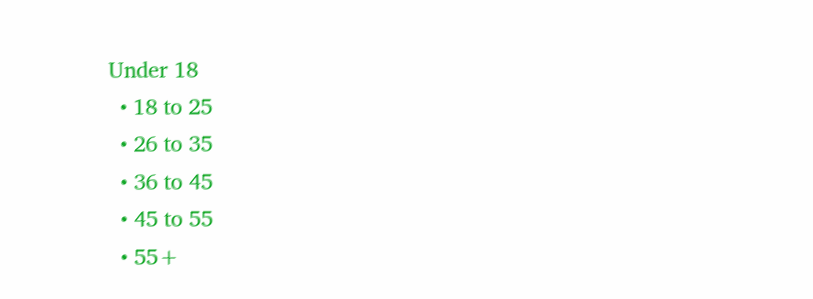Under 18
  • 18 to 25
  • 26 to 35
  • 36 to 45
  • 45 to 55
  • 55+